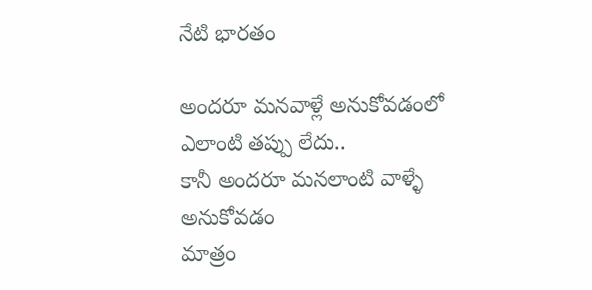నేటి భారతం

అందరూ మనవాళ్లే అనుకోవడంలో
ఎలాంటి తప్పు లేదు..
కానీ అందరూ మనలాంటి వాళ్ళే అనుకోవడం
మాత్రం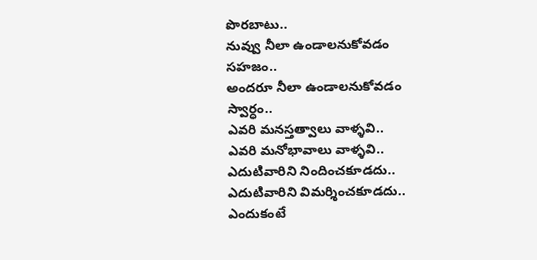పొరబాటు..
నువ్వు నీలా ఉండాలనుకోవడం సహజం..
అందరూ నీలా ఉండాలనుకోవడం స్వార్ధం..
ఎవరి మనస్తత్వాలు వాళ్ళవి..
ఎవరి మనోభావాలు వాళ్ళవి..
ఎదుటివారిని నిందించకూడదు..
ఎదుటివారిని విమర్శించకూడదు..
ఎందుకంటే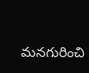మనగురించి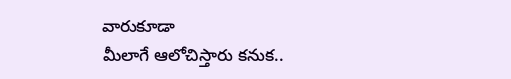వారుకూడా
మీలాగే ఆలోచిస్తారు కనుక..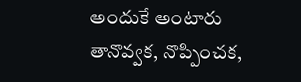అందుకే అంటారు తానొవ్వక, నొప్పించక,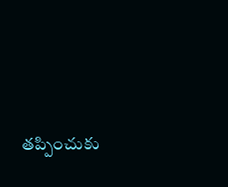తప్పించుకు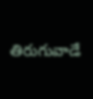తిరుగువాడే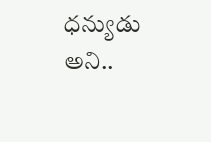ధన్యుడు అని..